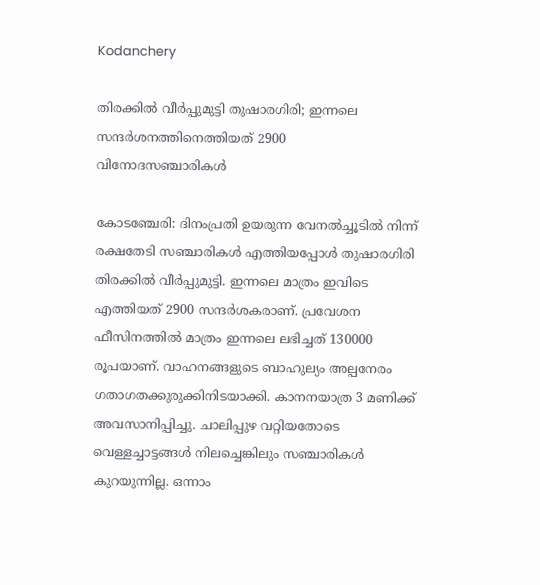Kodanchery

തിരക്കിൽ വീർപ്പുമുട്ടി തുഷാരഗിരി; ഇന്നലെ സന്ദർശനത്തിനെത്തിയത് 2900 വിനോദസഞ്ചാരികൾ

കോടഞ്ചേരി: ദിനംപ്രതി ഉയരുന്ന വേനൽച്ചൂടിൽ നിന്ന് രക്ഷതേടി സഞ്ചാരികൾ എത്തിയപ്പോൾ തുഷാരഗിരി തിരക്കിൽ വീർപ്പുമുട്ടി. ഇന്നലെ മാത്രം ഇവിടെ എത്തിയത് 2900 സന്ദർശകരാണ്. പ്രവേശന ഫീസിനത്തിൽ മാത്രം ഇന്നലെ ലഭിച്ചത് 130000 രൂപയാണ്. വാഹനങ്ങളുടെ ബാഹുല്യം അല്പനേരം ഗതാഗതക്കുരുക്കിനിടയാക്കി. കാനനയാത്ര 3 മണിക്ക് അവസാനിപ്പിച്ചു. ചാലിപ്പുഴ വറ്റിയതോടെ വെള്ളച്ചാട്ടങ്ങൾ നിലച്ചെങ്കിലും സഞ്ചാരികൾ കുറയുന്നില്ല. ഒന്നാം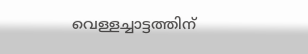വെള്ളച്ചാട്ടത്തിന്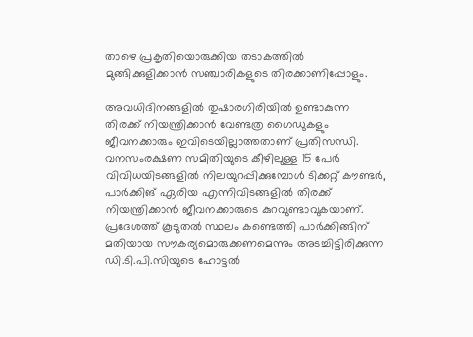താഴെ പ്രകൃതിയൊരുക്കിയ തടാകത്തിൽ മുങ്ങിക്കുളിക്കാൻ സഞ്ചാരികളുടെ തിരക്കാണിപ്പോളും.

അവധിദിനങ്ങളിൽ തുഷാരഗിരിയിൽ ഉണ്ടാകുന്ന തിരക്ക് നിയന്ത്രിക്കാൻ വേണ്ടത്ര ഗൈഡുകളും ജീവനക്കാരും ഇവിടെയില്ലാത്തതാണ് പ്രതിസന്ധി. വനസംരക്ഷണ സമിതിയുടെ കീഴിലുള്ള 15 പേർ വിവിധയിടങ്ങളിൽ നിലയുറപ്പിക്കുമ്പോൾ ടിക്കറ്റ് കൗണ്ടർ, പാർക്കിങ് ഏരിയ എന്നിവിടങ്ങളിൽ തിരക്ക് നിയന്ത്രിക്കാൻ ജീവനക്കാരുടെ കുറവുണ്ടാവുകയാണ്. പ്രദേശത്ത് കൂടുതൽ സ്ഥലം കണ്ടെത്തി പാർക്കിങ്ങിന് മതിയായ സൗകര്യമൊരുക്കണമെന്നും അടച്ചിട്ടിരിക്കുന്ന ഡി.ടി.പി.സിയുടെ ഹോട്ടൽ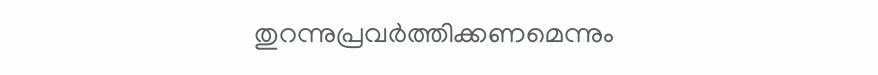തുറന്നുപ്രവർത്തിക്കണമെന്നും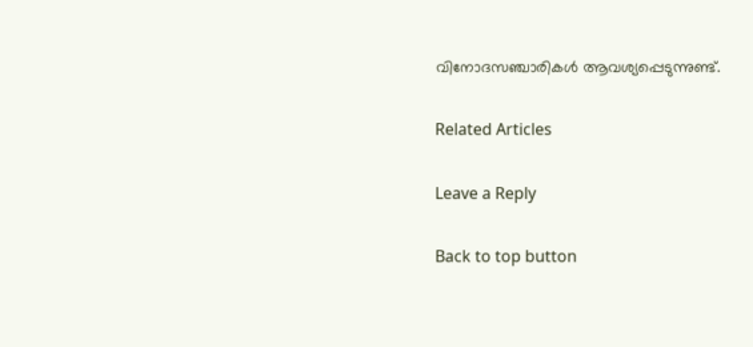വിനോദസഞ്ചാരികൾ ആവശ്യപ്പെടുന്നുണ്ട്.

Related Articles

Leave a Reply

Back to top button